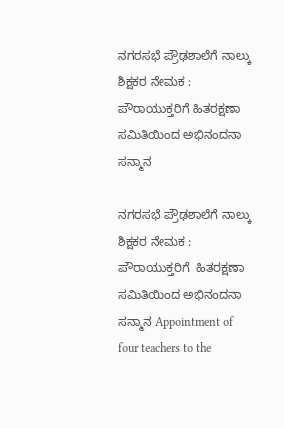ನಗರಸಭೆ ಪ್ರೌಢಶಾಲೆಗೆ ನಾಲ್ಕು ಶಿಕ್ಷಕರ ನೇಮಕ : ಪೌರಾಯುಕ್ತರಿಗೆ ಹಿತರಕ್ಷಣಾ ಸಮಿತಿಯಿಂದ ಅಭಿನಂದನಾ ಸನ್ಮಾನ

ನಗರಸಭೆ ಪ್ರೌಢಶಾಲೆಗೆ ನಾಲ್ಕು ಶಿಕ್ಷಕರ ನೇಮಕ : ಪೌರಾಯುಕ್ತರಿಗೆ  ಹಿತರಕ್ಷಣಾ ಸಮಿತಿಯಿಂದ ಅಭಿನಂದನಾ  ಸನ್ಮಾನ Appointment of four teachers to the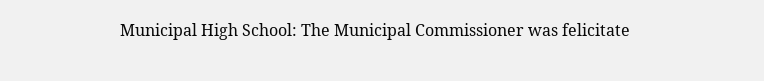Municipal High School: The Municipal Commissioner was felicitate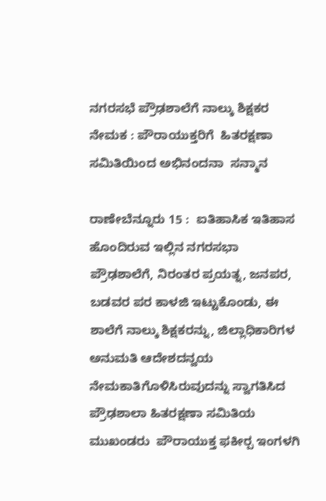ನಗರಸಭೆ ಪ್ರೌಢಶಾಲೆಗೆ ನಾಲ್ಕು ಶಿಕ್ಷಕರ ನೇಮಕ : ಪೌರಾಯುಕ್ತರಿಗೆ  ಹಿತರಕ್ಷಣಾ ಸಮಿತಿಯಿಂದ ಅಭಿನಂದನಾ  ಸನ್ಮಾನ

ರಾಣೇಬೆನ್ನೂರು 15 :  ಐತಿಹಾಸಿಕ ಇತಿಹಾಸ ಹೊಂದಿರುವ ಇಲ್ಲಿನ ನಗರಸಭಾ ಪ್ರೌಢಶಾಲೆಗೆ, ನಿರಂತರ ಪ್ರಯತ್ನ, ಜನಪರ, ಬಡವರ ಪರ ಕಾಳಜಿ ಇಟ್ಟುಕೊಂಡು, ಈ ಶಾಲೆಗೆ ನಾಲ್ಕು ಶಿಕ್ಷಕರನ್ನು, ಜಿಲ್ಲಾಧಿಕಾರಿಗಳ ಅನುಮತಿ ಆದೇಶದನ್ವಯ ನೇಮಕಾತಿಗೊಳಿಸಿರುವುದನ್ನು ಸ್ವಾಗತಿಸಿದ ಪ್ರೌಢಶಾಲಾ ಹಿತರಕ್ಷಣಾ ಸಮಿತಿಯ ಮುಖಂಡರು  ಪೌರಾಯುಕ್ತ ಫಕೀರ‍್ಪ ಇಂಗಳಗಿ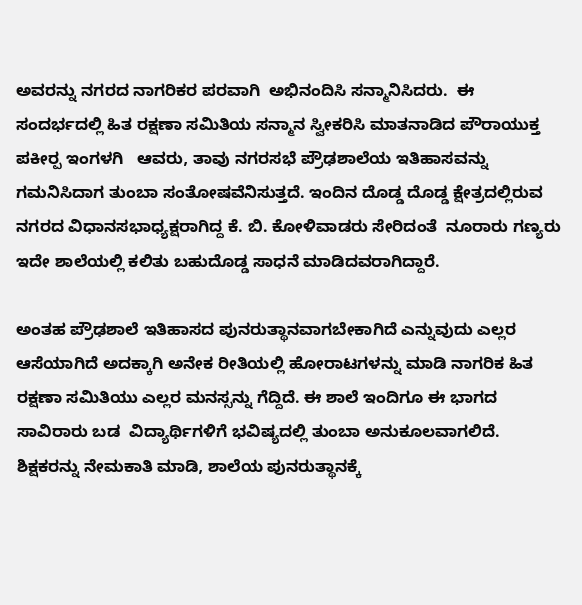ಅವರನ್ನು ನಗರದ ನಾಗರಿಕರ ಪರವಾಗಿ  ಅಭಿನಂದಿಸಿ ಸನ್ಮಾನಿಸಿದರು.  ಈ ಸಂದರ್ಭದಲ್ಲಿ ಹಿತ ರಕ್ಷಣಾ ಸಮಿತಿಯ ಸನ್ಮಾನ ಸ್ವೀಕರಿಸಿ ಮಾತನಾಡಿದ ಪೌರಾಯುಕ್ತ ಪಕೀರ‍್ಪ ಇಂಗಳಗಿ   ಆವರು, ತಾವು ನಗರಸಭೆ ಪ್ರೌಢಶಾಲೆಯ ಇತಿಹಾಸವನ್ನು ಗಮನಿಸಿದಾಗ ತುಂಬಾ ಸಂತೋಷವೆನಿಸುತ್ತದೆ. ಇಂದಿನ ದೊಡ್ಡ ದೊಡ್ಡ ಕ್ಷೇತ್ರದಲ್ಲಿರುವ ನಗರದ ವಿಧಾನಸಭಾಧ್ಯಕ್ಷರಾಗಿದ್ದ ಕೆ. ಬಿ. ಕೋಳಿವಾಡರು ಸೇರಿದಂತೆ  ನೂರಾರು ಗಣ್ಯರು ಇದೇ ಶಾಲೆಯಲ್ಲಿ ಕಲಿತು ಬಹುದೊಡ್ಡ ಸಾಧನೆ ಮಾಡಿದವರಾಗಿದ್ದಾರೆ.

ಅಂತಹ ಪ್ರೌಢಶಾಲೆ ಇತಿಹಾಸದ ಪುನರುತ್ಥಾನವಾಗಬೇಕಾಗಿದೆ ಎನ್ನುವುದು ಎಲ್ಲರ ಆಸೆಯಾಗಿದೆ ಅದಕ್ಕಾಗಿ ಅನೇಕ ರೀತಿಯಲ್ಲಿ ಹೋರಾಟಗಳನ್ನು ಮಾಡಿ ನಾಗರಿಕ ಹಿತ ರಕ್ಷಣಾ ಸಮಿತಿಯು ಎಲ್ಲರ ಮನಸ್ಸನ್ನು ಗೆದ್ದಿದೆ. ಈ ಶಾಲೆ ಇಂದಿಗೂ ಈ ಭಾಗದ ಸಾವಿರಾರು ಬಡ  ವಿದ್ಯಾರ್ಥಿಗಳಿಗೆ ಭವಿಷ್ಯದಲ್ಲಿ ತುಂಬಾ ಅನುಕೂಲವಾಗಲಿದೆ. ಶಿಕ್ಷಕರನ್ನು ನೇಮಕಾತಿ ಮಾಡಿ, ಶಾಲೆಯ ಪುನರುತ್ಥಾನಕ್ಕೆ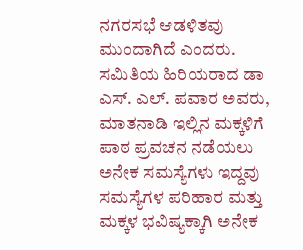ನಗರಸಭೆ ಆಡಳಿತವು  ಮುಂದಾಗಿದೆ ಎಂದರು. ಸಮಿತಿಯ ಹಿರಿಯರಾದ ಡಾ ಎಸ್‌. ಎಲ್‌. ಪವಾರ ಅವರು, ಮಾತನಾಡಿ ಇಲ್ಲಿನ ಮಕ್ಕಳಿಗೆ ಪಾಠ ಪ್ರವಚನ ನಡೆಯಲು ಅನೇಕ ಸಮಸ್ಯೆಗಳು ಇದ್ದವು ಸಮಸ್ಯೆಗಳ ಪರಿಹಾರ ಮತ್ತು ಮಕ್ಕಳ ಭವಿಷ್ಯಕ್ಕಾಗಿ ಅನೇಕ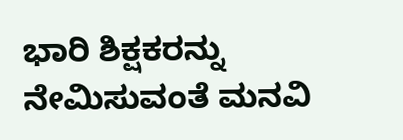ಭಾರಿ ಶಿಕ್ಷಕರನ್ನು ನೇಮಿಸುವಂತೆ ಮನವಿ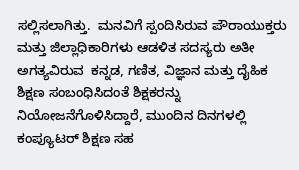ಸಲ್ಲಿಸಲಾಗಿತ್ತು.  ಮನವಿಗೆ ಸ್ಪಂದಿಸಿರುವ ಪೌರಾಯುಕ್ತರು ಮತ್ತು ಜಿಲ್ಲಾಧಿಕಾರಿಗಳು ಆಡಳಿತ ಸದಸ್ಯರು ಅತೀ ಅಗತ್ಯವಿರುವ  ಕನ್ನಡ, ಗಣಿತ, ವಿಜ್ಞಾನ ಮತ್ತು ದೈಹಿಕ ಶಿಕ್ಷಣ ಸಂಬಂಧಿಸಿದಂತೆ ಶಿಕ್ಷಕರನ್ನು ನಿಯೋಜನೆಗೊಳಿಸಿದ್ದಾರೆ, ಮುಂದಿನ ದಿನಗಳಲ್ಲಿ ಕಂಪ್ಯೂಟರ್ ಶಿಕ್ಷಣ ಸಹ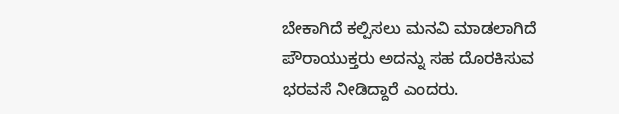ಬೇಕಾಗಿದೆ ಕಲ್ಪಿಸಲು ಮನವಿ ಮಾಡಲಾಗಿದೆ ಪೌರಾಯುಕ್ತರು ಅದನ್ನು ಸಹ ದೊರಕಿಸುವ ಭರವಸೆ ನೀಡಿದ್ದಾರೆ ಎಂದರು.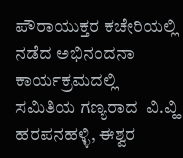ಪೌರಾಯುಕ್ತರ ಕಚೇರಿಯಲ್ಲಿ ನಡೆದ ಅಭಿನಂದನಾ ಕಾರ್ಯಕ್ರಮದಲ್ಲಿ ಸಮಿತಿಯ ಗಣ್ಯರಾದ  ವಿ.ವ್ಹಿ ಹರಪನಹಳ್ಳಿ, ಈಶ್ವರ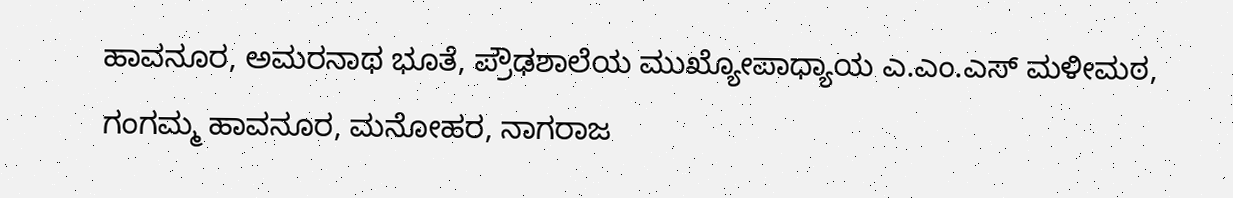ಹಾವನೂರ, ಅಮರನಾಥ ಭೂತೆ, ಪ್ರೌಢಶಾಲೆಯ ಮುಖ್ಯೋಪಾಧ್ಯಾಯ ಎ.ಎಂ.ಎಸ್ ಮಳೀಮಠ, ಗಂಗಮ್ಮ ಹಾವನೂರ, ಮನೋಹರ, ನಾಗರಾಜ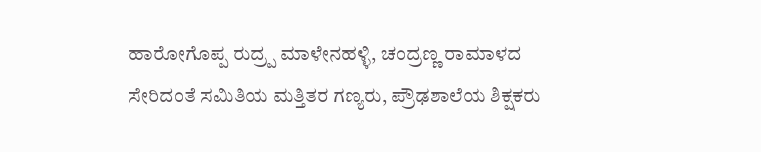ಹಾರೋಗೊಪ್ಪ ರುದ್ರ‍್ಪ ಮಾಳೇನಹಳ್ಳಿ, ಚಂದ್ರಣ್ಣ ರಾಮಾಳದ ಸೇರಿದಂತೆ ಸಮಿತಿಯ ಮತ್ತಿತರ ಗಣ್ಯರು, ಪ್ರೌಢಶಾಲೆಯ ಶಿಕ್ಷಕರು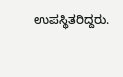ಉಪಸ್ಥಿತರಿದ್ದರು.